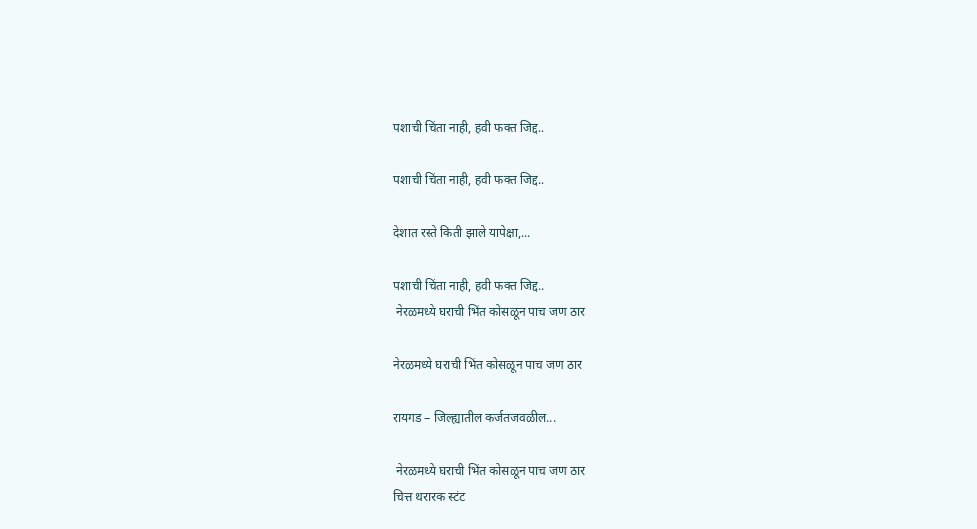पशाची चिंता नाही, हवी फक्त जिद्द..

पशाची चिंता नाही, हवी फक्त जिद्द..

देशात रस्ते किती झाले यापेक्षा,...

पशाची चिंता नाही, हवी फक्त जिद्द..
 नेरळमध्ये घराची भिंत कोसळून पाच जण ठार

नेरळमध्ये घराची भिंत कोसळून पाच जण ठार

रायगड – जिल्ह्यातील कर्जतजवळील...

 नेरळमध्ये घराची भिंत कोसळून पाच जण ठार
चित्त थरारक स्टंट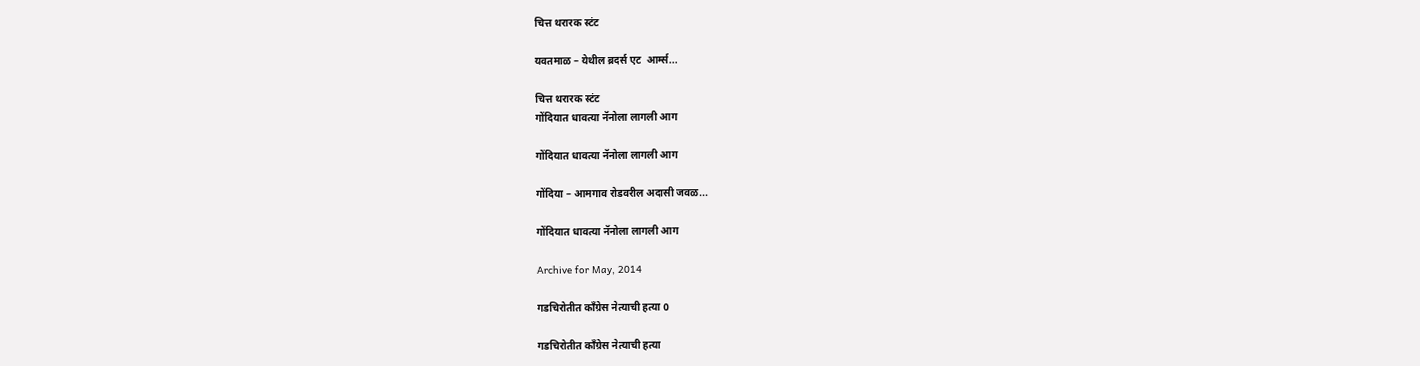चित्त थरारक स्टंट

यवतमाळ – येथील ब्रदर्स एट  आर्म्स...

चित्त थरारक स्टंट
गोंदियात धावत्या नॅनोला लागली आग

गोंदियात धावत्या नॅनोला लागली आग

गोंदिया – आमगाव रोडवरील अदासी जवळ...

गोंदियात धावत्या नॅनोला लागली आग

Archive for May, 2014

गडचिरोतीत काँग्रेस नेत्याची हत्या 0

गडचिरोतीत काँग्रेस नेत्याची हत्या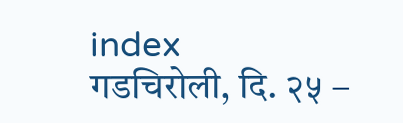index
गडचिरोली, दि. २५ –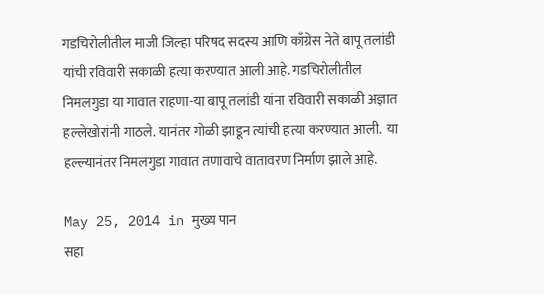गडचिरोलीतील माजी जिल्हा परिषद सदस्य आणि काँग्रेस नेते बापू तलांडी यांची रविवारी सकाळी हत्या करण्यात आली आहे. गडचिरोलीतील निमलगुडा या गावात राहणा-या बापू तलांडी यांना रविवारी सकाळी अज्ञात हल्लेखोरांनी गाठले. यानंतर गोळी झाडून त्यांची हत्या करण्यात आली.  या हल्ल्यानंतर निमलगुडा गावात तणावाचे वातावरण निर्माण झाले आहे.

May 25, 2014 in मुख्य पान
सहा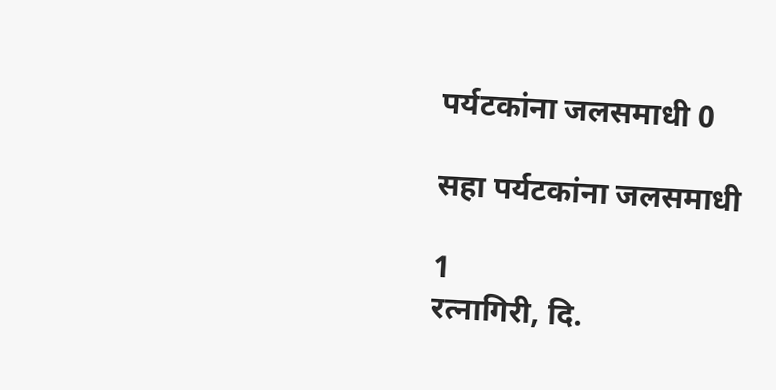पर्यटकांना जलसमाधी 0

सहा पर्यटकांना जलसमाधी

1
रत्नागिरी, दि.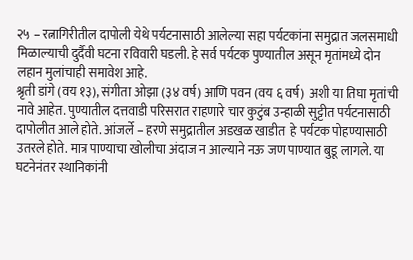२५ – रत्नागिरीतील दापोली येथे पर्यटनासाठी आलेल्या सहा पर्यटकांना समुद्रात जलसमाधी मिळाल्याची दुर्दैवी घटना रविवारी घडली. हे सर्व पर्यटक पुण्यातील असून मृतांमध्ये दोन लहान मुलांचाही समावेश आहे.
श्रृती डांगे (वय १३), संगीता ओझा (३४ वर्ष) आणि पवन (वय ६ वर्ष)  अशी या तिघा मृतांची नावे आहेत. पुण्यातील दत्तवाडी परिसरात राहणारे चार कुटुंब उन्हाळी सुट्टीत पर्यटनासाठी दापोलीत आले होते. आंजर्ले – हरणे समुद्रातील अडखळ खाडीत  हे पर्यटक पोहण्यासाठी उतरले होते. मात्र पाण्याचा खोलीचा अंदाज न आल्याने नऊ जण पाण्यात बुडू लागले. या घटनेनंतर स्थानिकांनी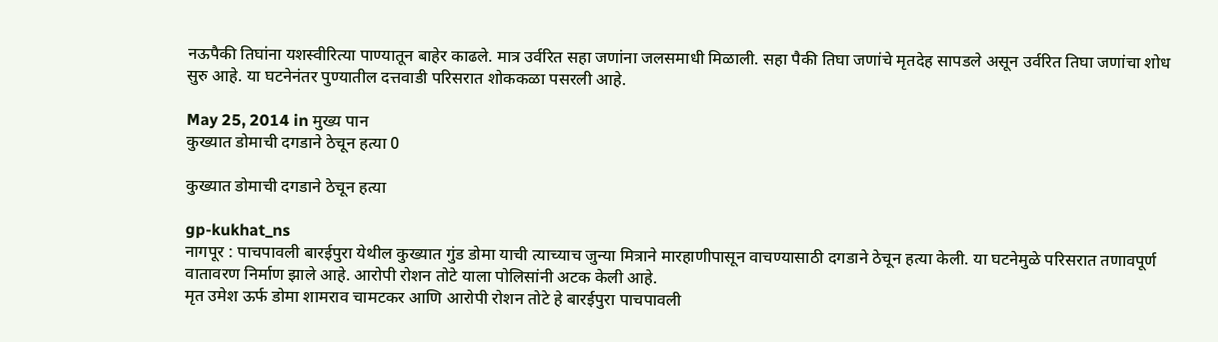नऊपैकी तिघांना यशस्वीरित्या पाण्यातून बाहेर काढले. मात्र उर्वरित सहा जणांना जलसमाधी मिळाली. सहा पैकी तिघा जणांचे मृतदेह सापडले असून उर्वरित तिघा जणांचा शोध सुरु आहे. या घटनेनंतर पुण्यातील दत्तवाडी परिसरात शोककळा पसरली आहे.

May 25, 2014 in मुख्य पान
कुख्यात डोमाची दगडाने ठेचून हत्या 0

कुख्यात डोमाची दगडाने ठेचून हत्या

gp-kukhat_ns
नागपूर : पाचपावली बारईपुरा येथील कुख्यात गुंड डोमा याची त्याच्याच जुन्या मित्राने मारहाणीपासून वाचण्यासाठी दगडाने ठेचून हत्या केली. या घटनेमुळे परिसरात तणावपूर्ण वातावरण निर्माण झाले आहे. आरोपी रोशन तोटे याला पोलिसांनी अटक केली आहे.
मृत उमेश ऊर्फ डोमा शामराव चामटकर आणि आरोपी रोशन तोटे हे बारईपुरा पाचपावली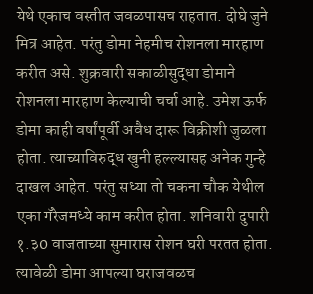येथे एकाच वस्तीत जवळपासच राहतात. दोघे जुने मित्र आहेत. परंतु डोमा नेहमीच रोशनला मारहाण करीत असे. शुक्रवारी सकाळीसुद्धा डोमाने रोशनला मारहाण केल्याची चर्चा आहे. उमेश ऊर्फ डोमा काही वर्षांपूर्वी अवैध दारू विक्रीशी जुळला होता. त्याच्याविरुद्ध खुनी हल्ल्यासह अनेक गुन्हे दाखल आहेत. परंतु सध्या तो चकना चौक येथील एका गॅरेजमध्ये काम करीत होता. शनिवारी दुपारी १.३0 वाजताच्या सुमारास रोशन घरी परतत होता. त्यावेळी डोमा आपल्या घराजवळच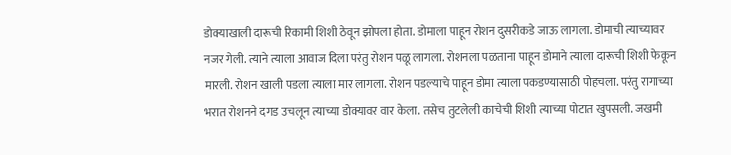डोक्याखाली दारूची रिकामी शिशी ठेवून झोपला होता. डोमाला पाहून रोशन दुसरीकडे जाऊ लागला. डोमाची त्याच्यावर नजर गेली. त्याने त्याला आवाज दिला परंतु रोशन पळू लागला. रोशनला पळताना पाहून डोमाने त्याला दारूची शिशी फेकून मारली. रोशन खाली पडला त्याला मार लागला. रोशन पडल्याचे पाहून डोमा त्याला पकडण्यासाठी पोहचला. परंतु रागाच्या भरात रोशनने दगड उचलून त्याच्या डोक्यावर वार केला. तसेच तुटलेली काचेची शिशी त्याच्या पोटात खुपसली. जखमी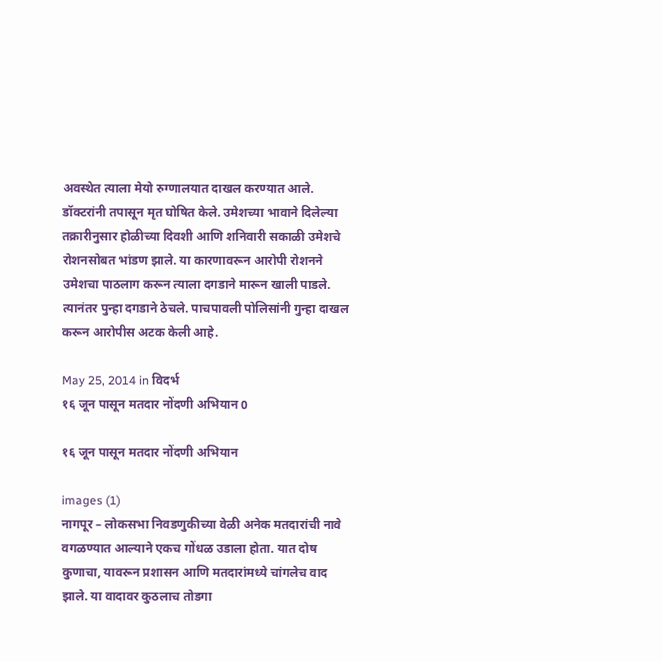अवस्थेत त्याला मेयो रुग्णालयात दाखल करण्यात आले. डॉक्टरांनी तपासून मृत घोषित केले. उमेशच्या भावाने दिलेल्या तक्रारीनुसार होळीच्या दिवशी आणि शनिवारी सकाळी उमेशचे रोशनसोबत भांडण झाले. या कारणावरून आरोपी रोशनने उमेशचा पाठलाग करून त्याला दगडाने मारून खाली पाडले. त्यानंतर पुन्हा दगडाने ठेचले. पाचपावली पोलिसांनी गुन्हा दाखल करून आरोपीस अटक केली आहे.

May 25, 2014 in विदर्भ
१६ जून पासून मतदार नोंदणी अभियान 0

१६ जून पासून मतदार नोंदणी अभियान

images (1)
नागपूर – लोकसभा निवडणुकीच्या वेळी अनेक मतदारांची नावे वगळण्यात आल्याने एकच गोंधळ उडाला होता. यात दोष कुणाचा, यावरून प्रशासन आणि मतदारांमध्ये चांगलेच वाद झाले. या वादावर कुठलाच तोडगा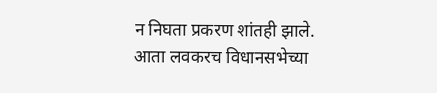न निघता प्रकरण शांतही झाले. आता लवकरच विधानसभेच्या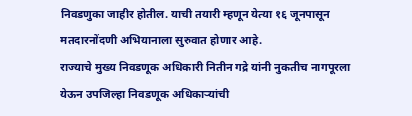निवडणुका जाहीर होतील. याची तयारी म्हणून येत्या १६ जूनपासून मतदारनोंदणी अभियानाला सुरुवात होणार आहे.
राज्याचे मुख्य निवडणूक अधिकारी नितीन गद्रे यांनी नुकतीच नागपूरला येऊन उपजिल्हा निवडणूक अधिकाऱ्यांची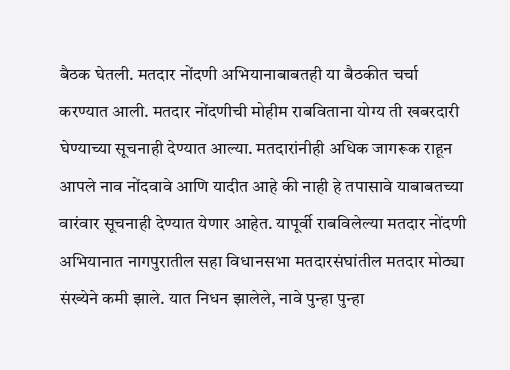बैठक घेतली. मतदार नोंदणी अभियानाबाबतही या बैठकीत चर्चा करण्यात आली. मतदार नोंदणीची मोहीम राबविताना योग्य ती खबरदारी घेण्याच्या सूचनाही देण्यात आल्या. मतदारांनीही अधिक जागरूक राहून आपले नाव नोंदवावे आणि यादीत आहे की नाही हे तपासावे याबाबतच्या वारंवार सूचनाही देण्यात येणार आहेत. यापूर्वी राबविलेल्या मतदार नोंदणी अभियानात नागपुरातील सहा विधानसभा मतदारसंघांतील मतदार मोठ्या संख्येने कमी झाले. यात निधन झालेले, नावे पुन्हा पुन्हा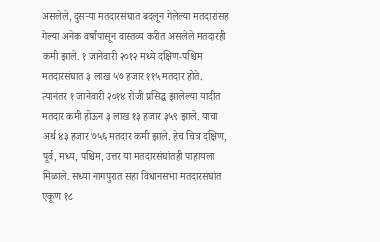असलेले, दुसऱ्या मतदारसंघात बदलून गेलेल्या मतदारांसह गेल्या अनेक वर्षांपासून वास्तव्य करीत असलेले मतदारही कमी झाले. १ जानेवारी २०१२ मध्ये दक्षिण-पश्चिम मतदारसंघात ३ लाख ५७ हजार ११५ मतदार होते. त्यानंतर १ जानेवारी २०१४ रोजी प्रसिद्ध झालेल्या यादीत मतदार कमी होऊन ३ लाख १३ हजार ३५९ झाले. याचा अर्थ ४३ हजार ७५६ मतदार कमी झाले. हेच चित्र दक्षिण, पूर्व, मध्य, पश्चिम, उत्तर या मतदारसंघांतही पाहायला मिळाले. सध्या नागपुरात सहा विधानसभा मतदारसंघांत एकूण १८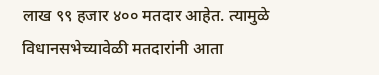लाख ९९ हजार ४०० मतदार आहेत. त्यामुळे विधानसभेच्यावेळी मतदारांनी आता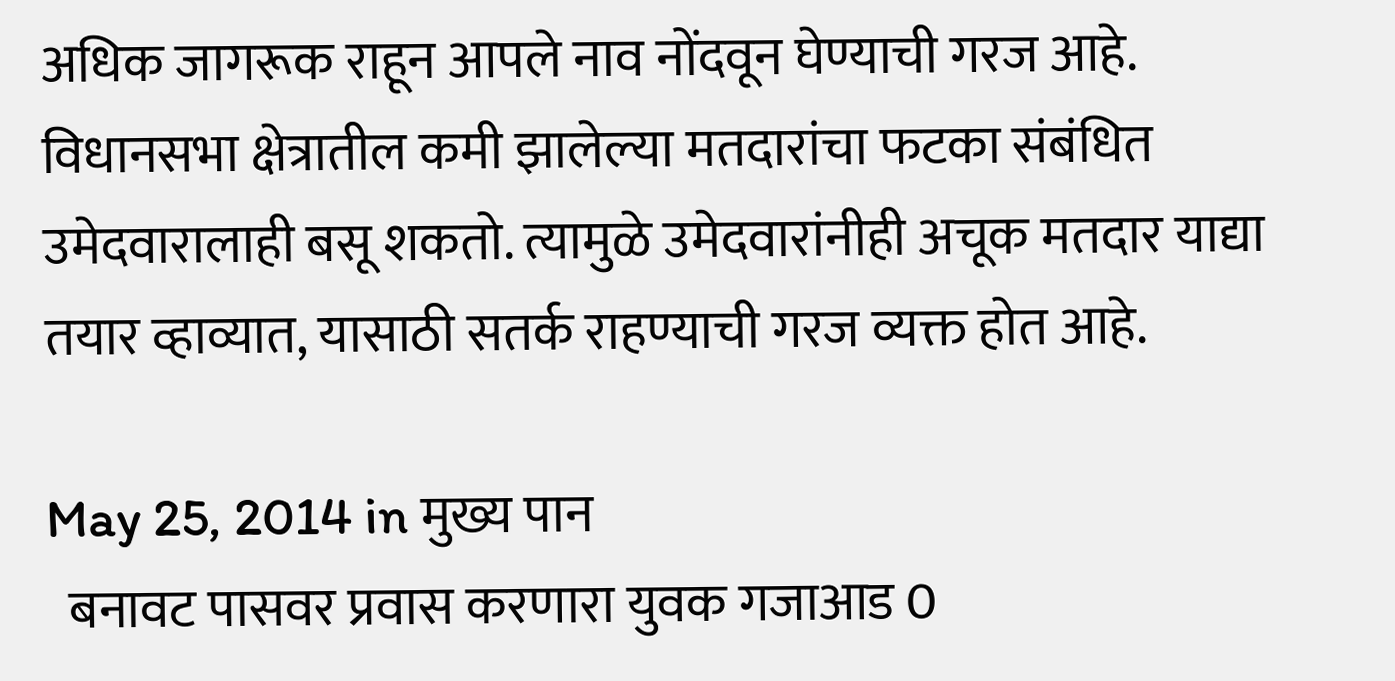अधिक जागरूक राहून आपले नाव नोंदवून घेण्याची गरज आहे. विधानसभा क्षेत्रातील कमी झालेल्या मतदारांचा फटका संबंधित उमेदवारालाही बसू शकतो. त्यामुळे उमेदवारांनीही अचूक मतदार याद्या तयार व्हाव्यात, यासाठी सतर्क राहण्याची गरज व्यक्त होत आहे.

May 25, 2014 in मुख्य पान
  बनावट पासवर प्रवास करणारा युवक गजाआड 0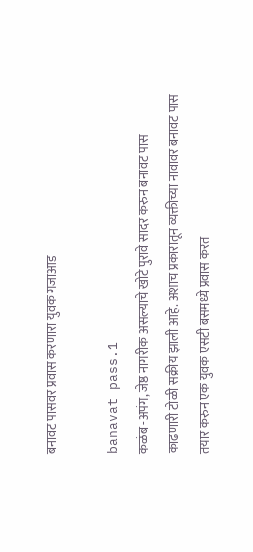बनावट पासवर प्रवास करणारा युवक गजाआड

banavat pass.1
कळंब -अपंग, जेष्ठ नागरीक असल्याचे खोटे पुरावे सादर करुन बनावट पास काढणारी टोळी सक्रीय झाली आहे. अशाच प्रकारातून व्यक्तीच्या नावावर बनावट पास तयार करुन एक युवक एसटी बसमध्ये प्रवास करत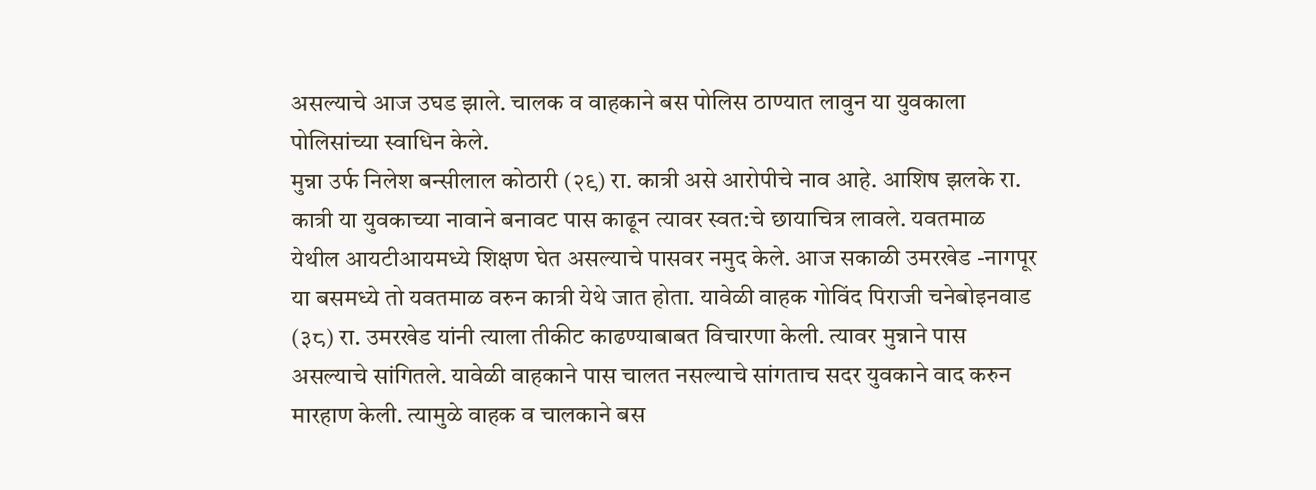असल्याचे आज उघड झाले. चालक व वाहकाने बस पोलिस ठाण्यात लावुन या युवकाला पोलिसांच्या स्वाधिन केले.
मुन्ना उर्फ निलेश बन्सीलाल कोठारी (२९) रा. कात्री असे आरोपीचे नाव आहे. आशिष झलके रा. कात्री या युवकाच्या नावाने बनावट पास काढून त्यावर स्वत:चे छायाचित्र लावले. यवतमाळ येथील आयटीआयमध्ये शिक्षण घेत असल्याचे पासवर नमुद केले. आज सकाळी उमरखेड -नागपूर या बसमध्ये तो यवतमाळ वरुन कात्री येथे जात होता. यावेळी वाहक गोविंद पिराजी चनेबोइनवाड (३८) रा. उमरखेड यांनी त्याला तीकीट काढण्याबाबत विचारणा केली. त्यावर मुन्नाने पास असल्याचे सांगितले. यावेळी वाहकाने पास चालत नसल्याचे सांगताच सदर युवकाने वाद करुन मारहाण केली. त्यामुळे वाहक व चालकाने बस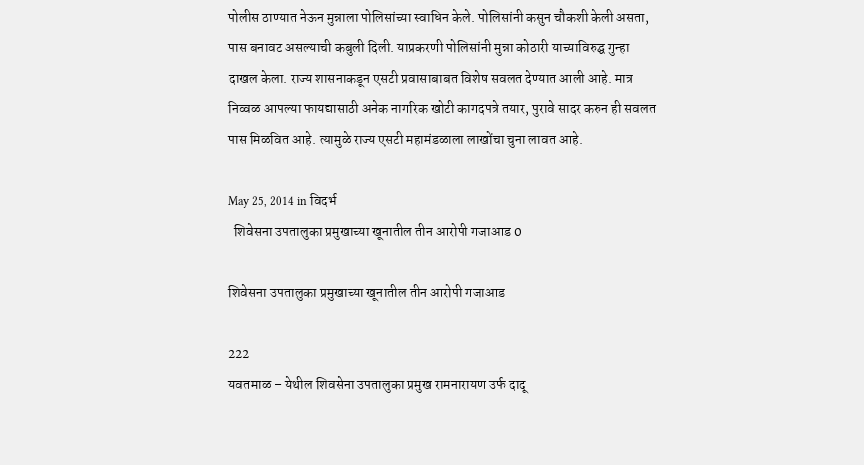पोलीस ठाण्यात नेऊन मुन्नाला पोलिसांच्या स्वाधिन केले. पोलिसांनी कसुन चौकशी केली असता, पास बनावट असल्याची कबुली दिली. याप्रकरणी पोलिसांनी मुन्ना कोठारी याच्याविरुद्घ गुन्हा दाखल केला. राज्य शासनाकडून एसटी प्रवासाबाबत विशेष सवलत देण्यात आली आहे. मात्र निव्वळ आपल्या फायद्यासाठी अनेक नागरिक खोटी कागदपत्रे तयार, पुरावे सादर करुन ही सवलत पास मिळवित आहे. त्यामुळे राज्य एसटी महामंडळाला लाखोंचा चुना लावत आहे.

May 25, 2014 in विदर्भ
  शिवेसना उपतालुका प्रमुखाच्या खूनातील तीन आरोपी गजाआड 0

शिवेसना उपतालुका प्रमुखाच्या खूनातील तीन आरोपी गजाआड

222
यवतमाळ – येथील शिवसेना उपतालुका प्रमुख रामनारायण उर्फ दादू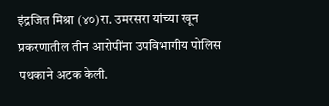इंद्रजित मिश्रा (४०)रा. उमरसरा यांच्या खून प्रकरणातील तीन आरोपींना उपविभागीय पोलिस पथकाने अटक केली.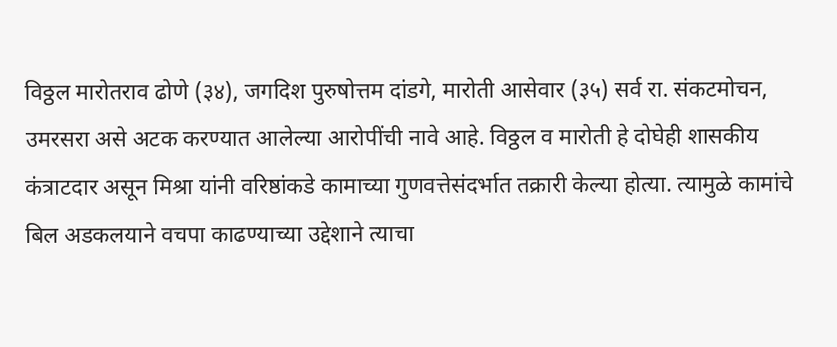विठ्ठल मारोतराव ढोणे (३४), जगदिश पुरुषोत्तम दांडगे, मारोती आसेवार (३५) सर्व रा. संकटमोचन, उमरसरा असे अटक करण्यात आलेल्या आरोपींची नावे आहे. विठ्ठल व मारोती हे दोघेही शासकीय कंत्राटदार असून मिश्रा यांनी वरिष्ठांकडे कामाच्या गुणवत्तेसंदर्भात तक्रारी केल्या होत्या. त्यामुळे कामांचे बिल अडकलयाने वचपा काढण्याच्या उद्देशाने त्याचा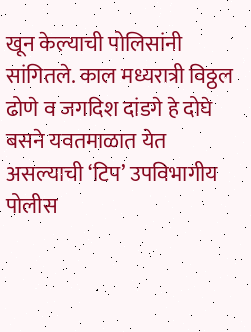खून केल्याची पोलिसांनी सांगितले. काल मध्यरात्री विठ्ठल ढोणे व जगदिश दांडगे हे दोघे बसने यवतमाळात येत असल्याची ‘टिप’ उपविभागीय पोलीस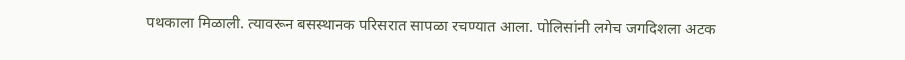पथकाला मिळाली. त्यावरून बसस्थानक परिसरात सापळा रचण्यात आला. पोलिसांनी लगेच जगदिशला अटक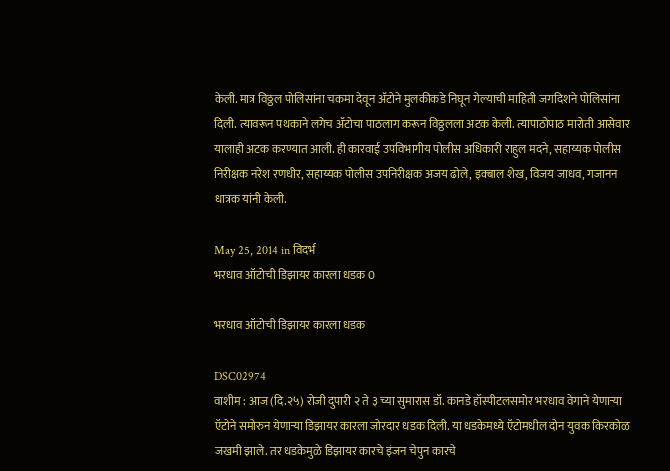केली. मात्र विठ्ठल पोलिसांना चकमा देवून अ‍ॅटोने मुलकीकडे निघून गेल्याची माहिती जगदिशने पोलिसांना दिली. त्यावरून पथकाने लगेच अ‍ॅटोचा पाठलाग करून विठ्ठलला अटक केली. त्यापाठोपाठ मारोती आसेवार यालाही अटक करण्यात आली. ही कारवाई उपविभागीय पोलीस अधिकारी राहुल मदने, सहाय्यक पोलीस निरीक्षक नरेश रणधीर, सहाय्यक पोलीस उपनिरीक्षक अजय ढोले, इक्बाल शेख, विजय जाधव, गजानन धात्रक यांनी केली.

May 25, 2014 in विदर्भ
भरधाव ऑटोची डिझायर कारला धडक 0

भरधाव ऑटोची डिझायर कारला धडक

DSC02974
वाशीम : आज (दि.२५) रोजी दुपारी २ ते ३ च्या सुमारास डॉ. कानडे हॉस्पीटलसमोर भरधाव वेगाने येणार्‍या ऍटोने समोरुन येणार्‍या डिझायर कारला जोरदार धडक दिली. या धडकेमध्ये ऍटोमधील दोन युवक किरकोळ जखमी झाले. तर धडकेमुळे डिझायर कारचे इंजन चेपुन कारचे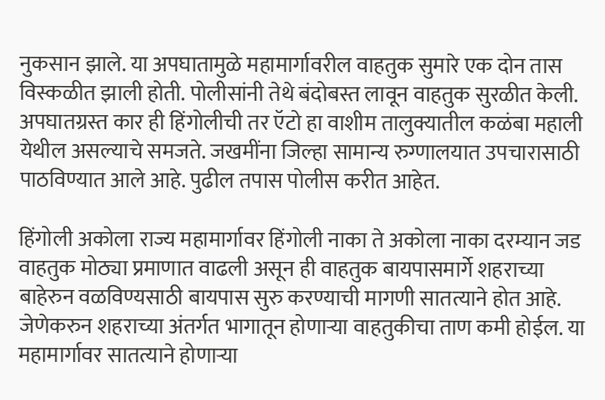नुकसान झाले. या अपघातामुळे महामार्गावरील वाहतुक सुमारे एक दोन तास विस्कळीत झाली होती. पोलीसांनी तेथे बंदोबस्त लावून वाहतुक सुरळीत केली. अपघातग्रस्त कार ही हिंगोलीची तर ऍटो हा वाशीम तालुक्यातील कळंबा महाली येथील असल्याचे समजते. जखमींना जिल्हा सामान्य रुग्णालयात उपचारासाठी पाठविण्यात आले आहे. पुढील तपास पोलीस करीत आहेत.

हिंगोली अकोला राज्य महामार्गावर हिंगोली नाका ते अकोला नाका दरम्यान जड वाहतुक मोठ्या प्रमाणात वाढली असून ही वाहतुक बायपासमार्गे शहराच्या बाहेरुन वळविण्यसाठी बायपास सुरु करण्याची मागणी सातत्याने होत आहे. जेणेकरुन शहराच्या अंतर्गत भागातून होणार्‍या वाहतुकीचा ताण कमी होईल. या महामार्गावर सातत्याने होणार्‍या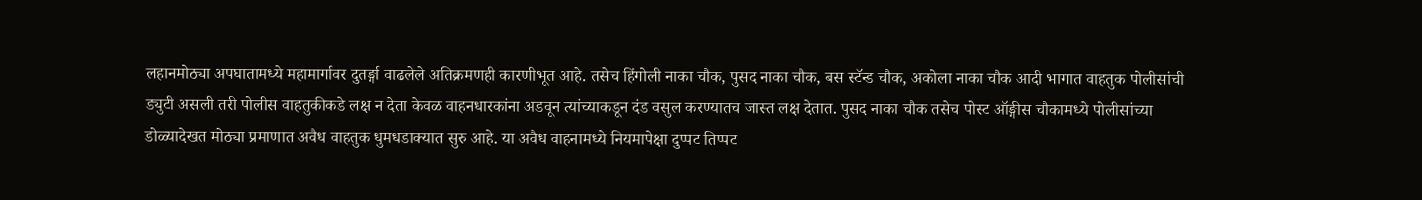लहानमोठ्या अपघातामध्ये महामार्गावर दुतर्ङ्गा वाढलेले अतिक्रमणही कारणीभूत आहे. तसेच हिंगोली नाका चौक, पुसद नाका चौक, बस स्टॅन्ड चौक, अकोला नाका चौक आदी भागात वाहतुक पोलीसांची ड्युटी असली तरी पोलीस वाहतुकीकडे लक्ष न देता केवळ वाहनधारकांना अडवून त्यांच्याकडून दंड वसुल करण्यातच जास्त लक्ष देतात. पुसद नाका चौक तसेच पोस्ट ऑङ्गीस चौकामध्ये पोलीसांच्या डोळ्यादेखत मोठ्या प्रमाणात अवैध वाहतुक धुमधडाक्यात सुरु आहे. या अवैध वाहनामध्ये नियमापेक्षा दुप्पट तिप्पट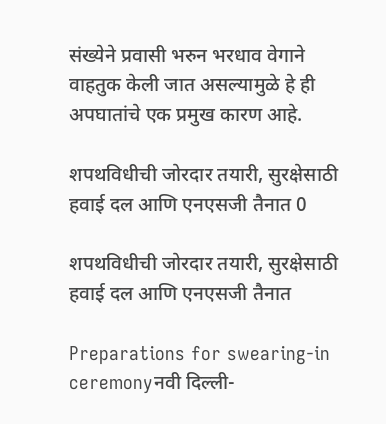संख्येने प्रवासी भरुन भरधाव वेगाने वाहतुक केली जात असल्यामुळे हे ही अपघातांचे एक प्रमुख कारण आहे.

शपथविधीची जोरदार तयारी, सुरक्षेसाठी हवाई दल आणि एनएसजी तैनात 0

शपथविधीची जोरदार तयारी, सुरक्षेसाठी हवाई दल आणि एनएसजी तैनात

Preparations for swearing-in ceremonyनवी दिल्ली-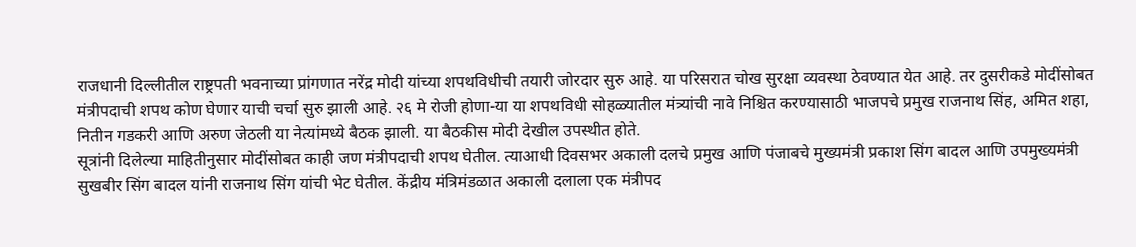राजधानी दिल्लीतील राष्ट्रपती भवनाच्या प्रांगणात नरेंद्र मोदी यांच्या शपथविधीची तयारी जोरदार सुरु आहे. या परिसरात चोख सुरक्षा व्यवस्था ठेवण्यात येत आहे. तर दुसरीकडे मोदींसोबत मंत्रीपदाची शपथ कोण घेणार याची चर्चा सुरु झाली आहे. २६ मे रोजी होणा-या या शपथविधी सोहळ्यातील मंत्र्यांची नावे निश्चित करण्यासाठी भाजपचे प्रमुख राजनाथ सिंह, अमित शहा, नितीन गडकरी आणि अरुण जेठली या नेत्यांमध्ये बैठक झाली. या बैठकीस मोदी देखील उपस्थीत होते.
सूत्रांनी दिलेल्या माहितीनुसार मोदींसोबत काही जण मंत्रीपदाची शपथ घेतील. त्याआधी दिवसभर अकाली दलचे प्रमुख आणि पंजाबचे मुख्यमंत्री प्रकाश सिंग बादल आणि उपमुख्यमंत्री सुखबीर सिंग बादल यांनी राजनाथ सिंग यांची भेट घेतील. केंद्रीय मंत्रिमंडळात अकाली दलाला एक मंत्रीपद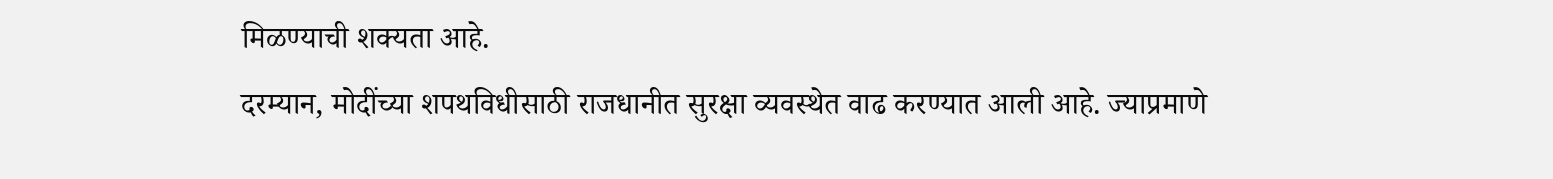मिळण्याची शक्यता आहे.
दरम्यान, मोदींच्या शपथविधीसाठी राजधानीत सुरक्षा व्यवस्थेत वाढ करण्यात आली आहे. ज्याप्रमाणे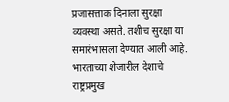प्रजासत्ताक दिनाला सुरक्षा व्यवस्था असते. तशीच सुरक्षा या समारंभासला देण्यात आली आहे. भारताच्या शेजारील देशाचे राष्ट्रप्रमुख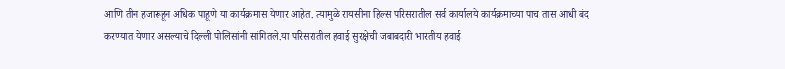आणि तीन हजारूहून अधिक पाहूणे या कार्यक्रमास येणार आहेत. त्यामुळे रायसीना हिल्स परिसरातील सर्व कार्यालये कार्यक्रमाच्या पाच तास आधी बंद करण्यात येणार असल्याचे दिल्ली पोलिसांनी सांगितले.या परिसरातील हवाई सुरक्षेची जबाबदारी भारतीय हवाई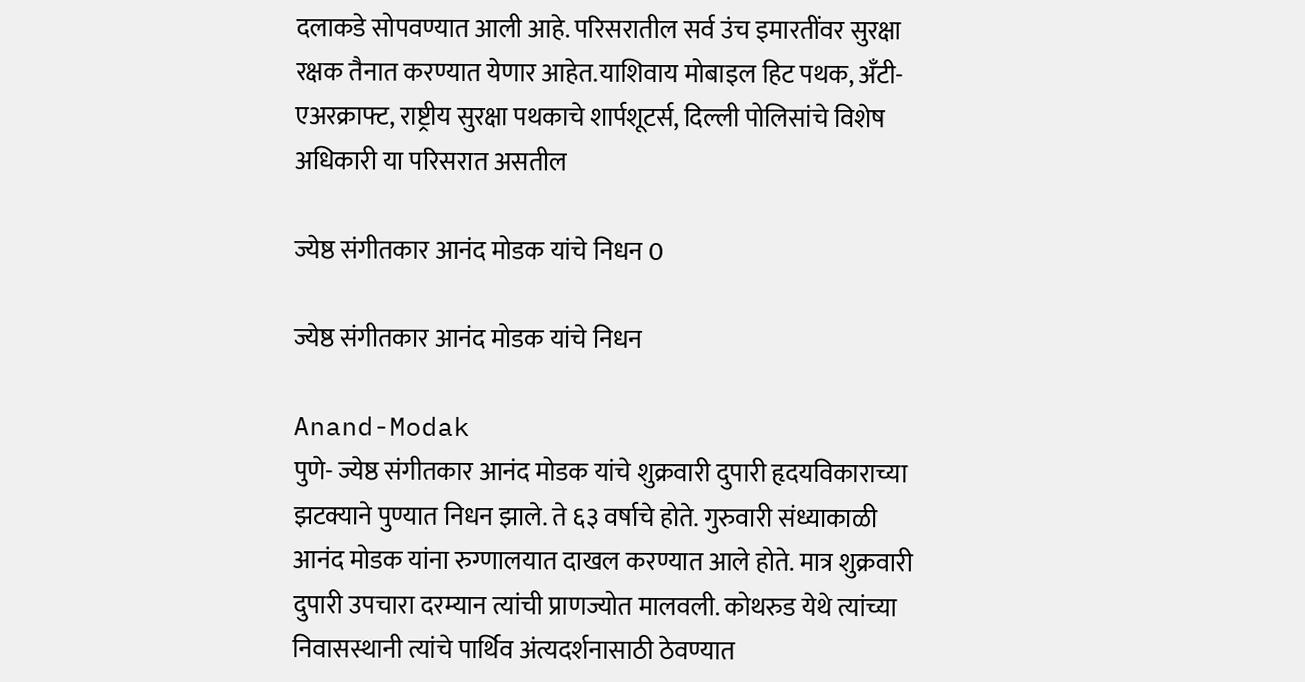दलाकडे सोपवण्यात आली आहे. परिसरातील सर्व उंच इमारतींवर सुरक्षा रक्षक तैनात करण्यात येणार आहेत.याशिवाय मोबाइल हिट पथक, अँटी-एअरक्राफ्ट, राष्ट्रीय सुरक्षा पथकाचे शार्पशूटर्स, दिल्ली पोलिसांचे विशेष अधिकारी या परिसरात असतील

ज्येष्ठ संगीतकार आनंद मोडक यांचे निधन 0

ज्येष्ठ संगीतकार आनंद मोडक यांचे निधन

Anand-Modak
पुणे- ज्येष्ठ संगीतकार आनंद मोडक यांचे शुक्रवारी दुपारी हृदयविकाराच्या झटक्याने पुण्यात निधन झाले. ते ६३ वर्षाचे होते. गुरुवारी संध्याकाळी आनंद मोडक यांना रुग्णालयात दाखल करण्यात आले होते. मात्र शुक्रवारी दुपारी उपचारा दरम्यान त्यांची प्राणज्योत मालवली. कोथरुड येथे त्यांच्या निवासस्थानी त्यांचे पार्थिव अंत्यदर्शनासाठी ठेवण्यात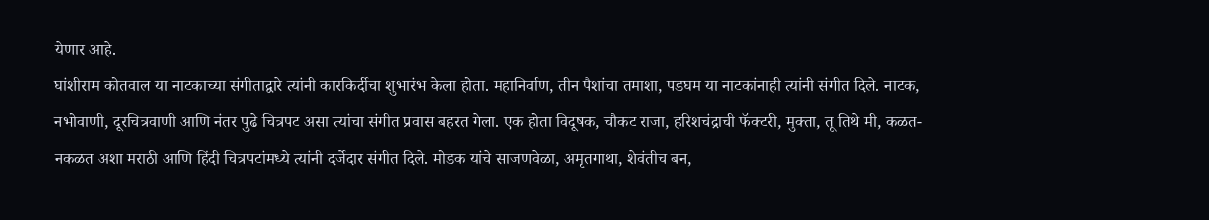येणार आहे.
घांशीराम कोतवाल या नाटकाच्या संगीताद्वारे त्यांनी कारकिर्दीचा शुभारंभ केला होता. महानिर्वाण, तीन पैशांचा तमाशा, पडघम या नाटकांनाही त्यांनी संगीत दिले. नाटक, नभोवाणी, दूरचित्रवाणी आणि नंतर पुढे चित्रपट असा त्यांचा संगीत प्रवास बहरत गेला. एक होता विदूषक, चौकट राजा, हरिशचंद्राची फॅक्टरी, मुक्ता, तू तिथे मी, कळत- नकळत अशा मराठी आणि हिंदी चित्रपटांमध्ये त्यांनी दर्जेदार संगीत दिले. मोडक यांचे साजणवेळा, अमृतगाथा, शेवंतीच बन,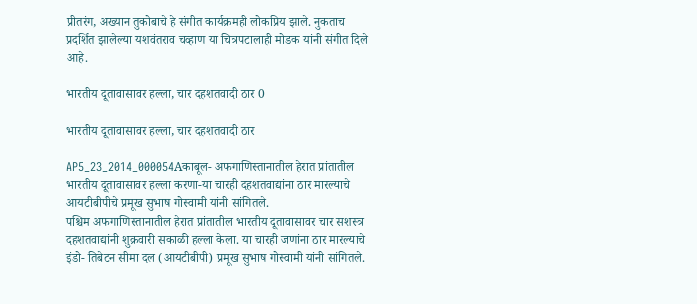प्रीतरंग, अख्यान तुकोबाचे हे संगीत कार्यक्रमही लोकप्रिय झाले. नुकताच प्रदर्शित झालेल्या यशवंतराव चव्हाण या चित्रपटालाही मोडक यांनी संगीत दिले आहे.

भारतीय दूतावासावर हल्ला, चार दहशतवादी ठार 0

भारतीय दूतावासावर हल्ला, चार दहशतवादी ठार

AP5_23_2014_000054Aकाबूल- अफगाणिस्तानातील हेरात प्रांतातील भारतीय दूतावासावर हल्ला करणा-या चारही दहशतवाद्यांना ठार मारल्याचे आयटीबीपीचे प्रमूख सुभाष गोस्वामी यांनी सांगितले.
पश्चिम अफगाणिस्तानातील हेरात प्रांतातील भारतीय दूतावासावर चार सशस्त्र दहशतवाद्यांनी शुक्रवारी सकाळी हल्ला केला. या चारही जणांना ठार मारल्याचे इंडो- तिबेटन सीमा दल (आयटीबीपी) प्रमूख सुभाष गोस्वामी यांनी सांगितले.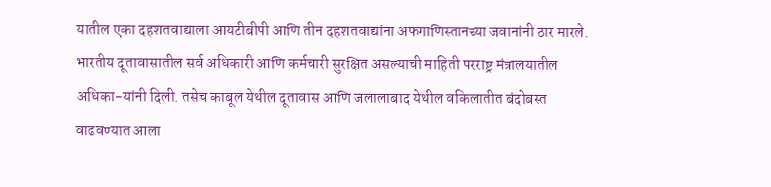यातील एका दहशतवाद्याला आयटीबीपी आणि तीन दहशतवाद्यांना अफगाणिस्तानच्या जवानांनी ठार मारले.
भारतीय दूतावासातील सर्व अधिकारी आणि कर्मचारी सुरक्षित असल्याची माहिती परराष्ट्र मंत्रालयातील अधिका-यांनी दिली. तसेच काबूल येथील दूतावास आणि जलालाबाद येथील वकिलातीत बंदोबस्त वाढवण्यात आला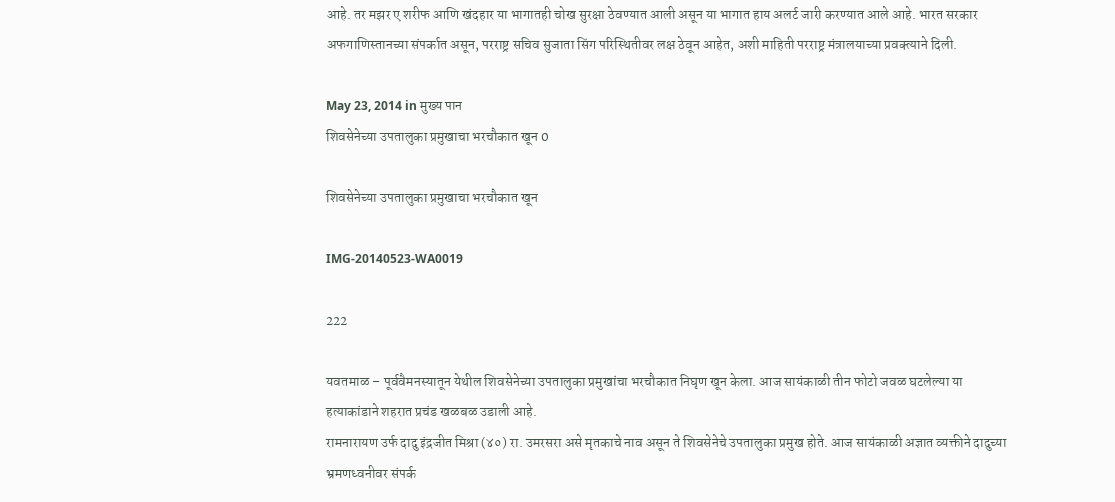आहे. तर मझर ए शरीफ आणि खंदहार या भागातही चोख सुरक्षा ठेवण्यात आली असून या भागात हाय अलर्ट जारी करण्यात आले आहे. भारत सरकार अफगाणिस्तानच्या संपर्कात असून, परराष्ट्र सचिव सुजाता सिंग परिस्थितीवर लक्ष ठेवून आहेत, अशी माहिती परराष्ट्र मंत्रालयाच्या प्रवक्त्याने दिली.

May 23, 2014 in मुख्य पान
शिवसेनेच्या उपतालुका प्रमुखाचा भरचौकात खून 0

शिवसेनेच्या उपतालुका प्रमुखाचा भरचौकात खून

IMG-20140523-WA0019

222

यवतमाळ – पूर्ववैमनस्यातून येथील शिवसेनेच्या उपतालुका प्रमुखांचा भरचौकात निघृण खून केला. आज सायंकाळी तीन फोटो जवळ घटलेल्या या हत्याकांडाने शहरात प्रचंड खळबळ उडाली आहे.
रामनारायण उर्फ दादु इंद्रजीत मिश्रा (४०) रा. उमरसरा असे मृतकाचे नाव असून ते शिवसेनेचे उपतालुका प्रमुख होते. आज सायंकाळी अज्ञात व्यक्तीने दादुच्या भ्रमणध्वनीवर संपर्क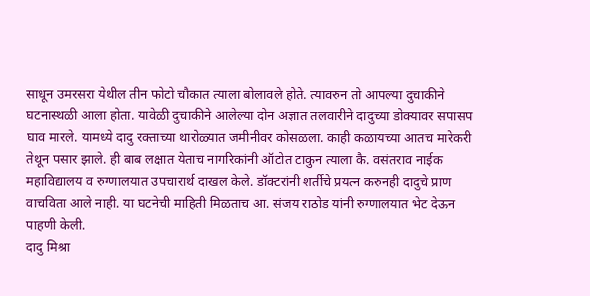साधून उमरसरा येथील तीन फोटो चौकात त्याला बोलावले होते. त्यावरुन तो आपल्या दुचाकीने घटनास्थळी आला होता. यावेळी दुचाकीने आलेल्या दोन अज्ञात तलवारीने दादुच्या डोक्यावर सपासप घाव मारले. यामध्ये दादु रक्ताच्या थारोळ्यात जमीनीवर कोसळला. काही कळायच्या आतच मारेकरी तेथून पसार झाले. ही बाब लक्षात येताच नागरिकांनी ऑटोत टाकुन त्याला कै. वसंतराव नाईक महाविद्यालय व रुग्णालयात उपचारार्थ दाखल केले. डॉक्टरांनी शर्तीचे प्रयत्न करुनही दादुचे प्राण वाचविता आले नाही. या घटनेची माहिती मिळताच आ. संजय राठोड यांनी रुग्णालयात भेट देऊन पाहणी केली.
दादु मिश्रा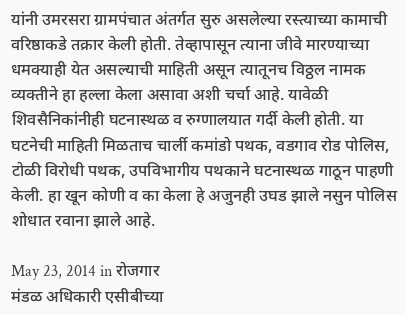यांनी उमरसरा ग्रामपंचात अंतर्गत सुरु असलेल्या रस्त्याच्या कामाची वरिष्ठाकडे तक्रार केली होती. तेव्हापासून त्याना जीवे मारण्याच्या धमक्याही येत असल्याची माहिती असून त्यातूनच विठ्ठल नामक व्यक्तीने हा हल्ला केला असावा अशी चर्चा आहे. यावेळी शिवसैनिकांनीही घटनास्थळ व रुग्णालयात गर्दी केली होती. या घटनेची माहिती मिळताच चार्ली कमांडो पथक, वडगाव रोड पोलिस, टोळी विरोधी पथक, उपविभागीय पथकाने घटनास्थळ गाठून पाहणी केली. हा खून कोणी व का केला हे अजुनही उघड झाले नसुन पोलिस शोधात रवाना झाले आहे.

May 23, 2014 in रोजगार
मंडळ अधिकारी एसीबीच्या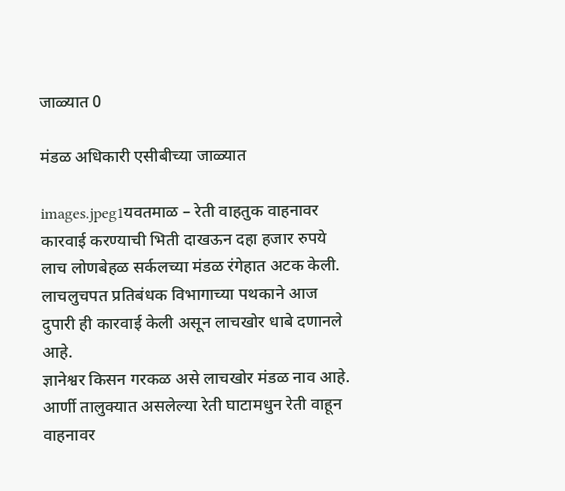जाळ्यात 0

मंडळ अधिकारी एसीबीच्या जाळ्यात

images.jpeg1यवतमाळ – रेती वाहतुक वाहनावर कारवाई करण्याची भिती दाखऊन दहा हजार रुपये लाच लोणबेहळ सर्कलच्या मंडळ रंगेहात अटक केली. लाचलुचपत प्रतिबंधक विभागाच्या पथकाने आज दुपारी ही कारवाई केली असून लाचखोर धाबे दणानले आहे.
ज्ञानेश्वर किसन गरकळ असे लाचखोर मंडळ नाव आहे. आर्णी तालुक्यात असलेल्या रेती घाटामधुन रेती वाहून वाहनावर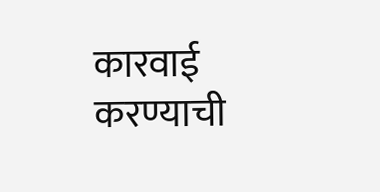कारवाई करण्याची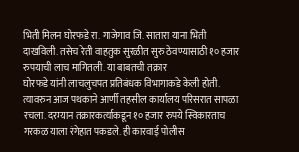भिती मिलन घोरफडे रा. गाजेगाव जि. सातारा याना भिती दाखविली. तसेच रेती वाहतुक सुरळीत सुरु ठेवण्यासाठी १० हजार रुपयाची लाच मागितली. या बाबतची तक्रार
घोरफडे यांनी लाचलुचपत प्रतिबंधक विभागाकडे केली होती. त्यावरुन आज पथकाने आर्णी तहसील कार्यालय परिसरात सापळा रचला. दरम्यान तक्रारकर्त्याकडून १० हजार रुपये स्विकारताच गरकळ याला रंगेहात पकडले. ही कारवाई पोलीस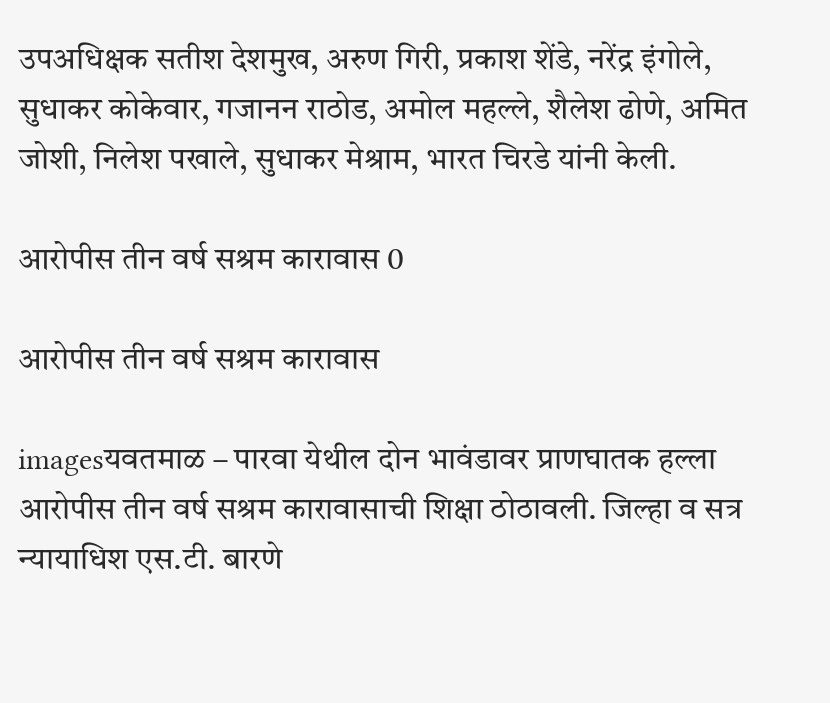उपअधिक्षक सतीश देशमुख, अरुण गिरी, प्रकाश शेंडे, नरेंद्र इंगोले, सुधाकर कोकेवार, गजानन राठोड, अमोल महल्ले, शैलेश ढोणे, अमित जोशी, निलेश पखाले, सुधाकर मेश्राम, भारत चिरडे यांनी केली.

आरोपीस तीन वर्ष सश्रम कारावास 0

आरोपीस तीन वर्ष सश्रम कारावास

imagesयवतमाळ – पारवा येथील दोन भावंडावर प्राणघातक हल्ला आरोपीस तीन वर्ष सश्रम कारावासाची शिक्षा ठोठावली. जिल्हा व सत्र न्यायाधिश एस.टी. बारणे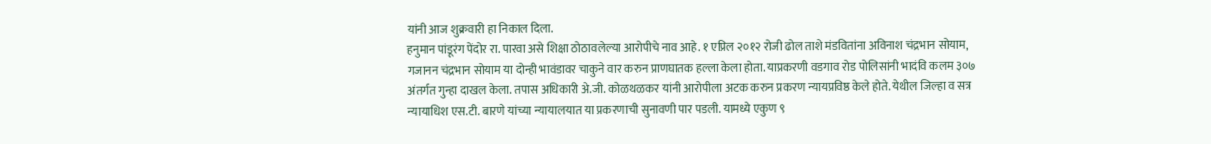यांनी आज शुक्रवारी हा निकाल दिला.
हनुमान पांडूरंग पेंदोर रा. पारवा असे शिक्षा ठोठावलेल्या आरोपीचे नाव आहे. १ एप्रिल २०१२ रोजी ढोल ताशे मंडवितांना अविनाश चंद्रभान सोयाम, गजानन चंद्रभान सोयाम या दोन्ही भावंडावर चाकुने वार करुन प्राणघातक हल्ला केला होता. याप्रकरणी वडगाव रोड पोलिसांनी भादंवि कलम ३०७ अंतर्गत गुन्हा दाखल केला. तपास अधिकारी अे.जी. कोळथळकर यांनी आरोपीला अटक करुन प्रकरण न्यायप्रविष्ठ केले होते. येथील जिल्हा व सत्र न्यायाधिश एस.टी. बारणे यांच्या न्यायालयात या प्रकरणाची सुनावणी पार पडली. यामध्ये एकुण ९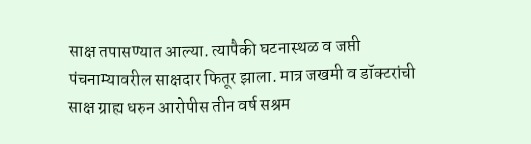साक्ष तपासण्यात आल्या. त्यापैकी घटनास्थळ व जप्ती पंचनाम्यावरील साक्षदार फितूर झाला. मात्र जखमी व डॉक्टरांची साक्ष ग्राह्य धरुन आरोपीस तीन वर्ष सश्रम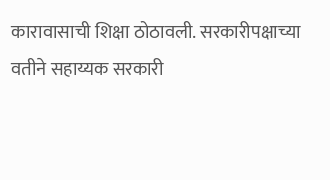कारावासाची शिक्षा ठोठावली. सरकारीपक्षाच्या वतीने सहाय्यक सरकारी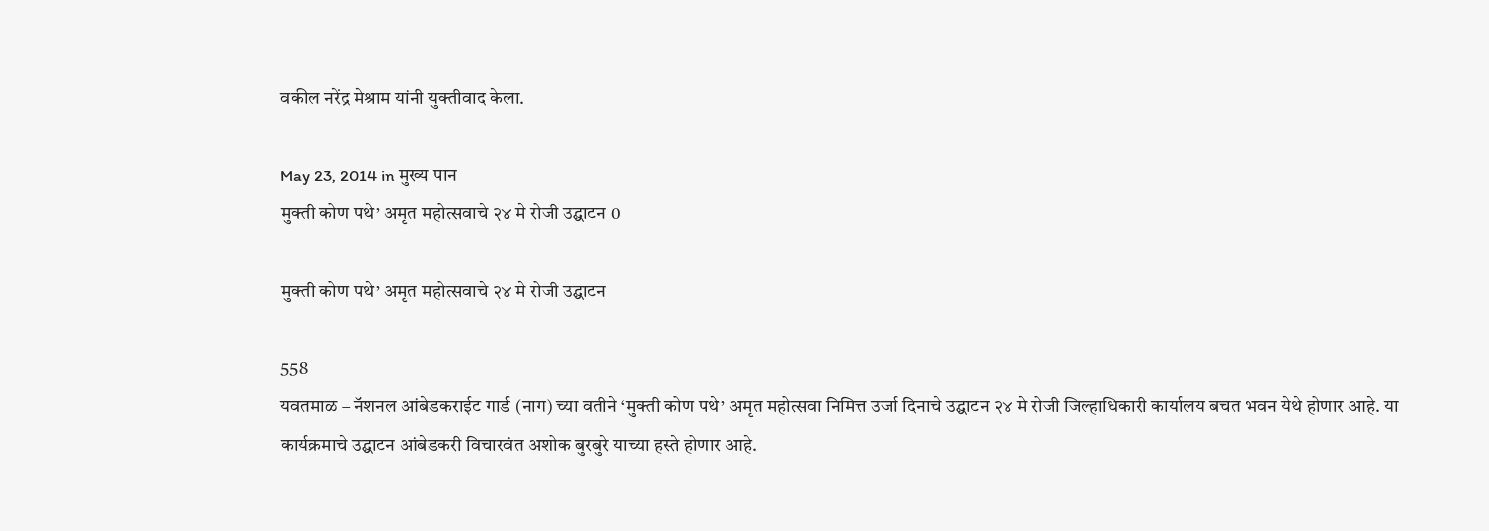वकील नरेंद्र मेश्राम यांनी युक्तीवाद केला.

May 23, 2014 in मुख्य पान
मुक्ती कोण पथे’ अमृत महोत्सवाचे २४ मे रोजी उद्घाटन 0

मुक्ती कोण पथे’ अमृत महोत्सवाचे २४ मे रोजी उद्घाटन

558
यवतमाळ – नॅशनल आंबेडकराईट गार्ड (नाग) च्या वतीने ‘मुक्ती कोण पथे’ अमृत महोत्सवा निमित्त उर्जा दिनाचे उद्घाटन २४ मे रोजी जिल्हाधिकारी कार्यालय बचत भवन येथे होणार आहे. या कार्यक्रमाचे उद्घाटन आंबेडकरी विचारवंत अशोक बुरबुरे याच्या हस्ते होणार आहे.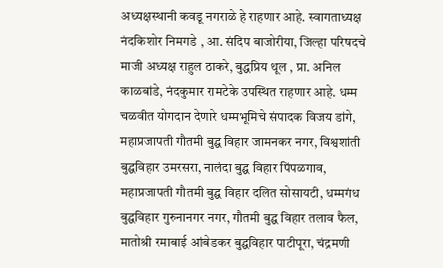अध्यक्षस्थानी कवडू नगराळे हे राहणार आहे. स्वागताध्यक्ष नंदकिशोर निमगडे , आ. संदिप बाजोरीया, जिल्हा परिषदचे माजी अध्यक्ष राहुल ठाकरे, बुद्धप्रिय थूल , प्रा. अनिल काळबांडे, नंदकुमार रामटेके उपस्थित राहणार आहे. धम्म चळवीत योगदान देणारे धम्मभूमिचे संपादक विजय डांगे, महाप्रजापती गौतमी बुद्घ विहार जामनकर नगर, विश्वशांती बुद्घविहार उमरसरा, नालंदा बुद्घ विहार पिंपळगाव, महाप्रजापती गौतमी बुद्घ विहार दलित सोसायटी, धम्मगंध बुद्घविहार गुरुनानगर नगर, गौतमी बुद्घ विहार तलाव फैल, मातोश्री रमाबाई आंबेडकर बुद्घविहार पाटीपूरा, चंद्रमणी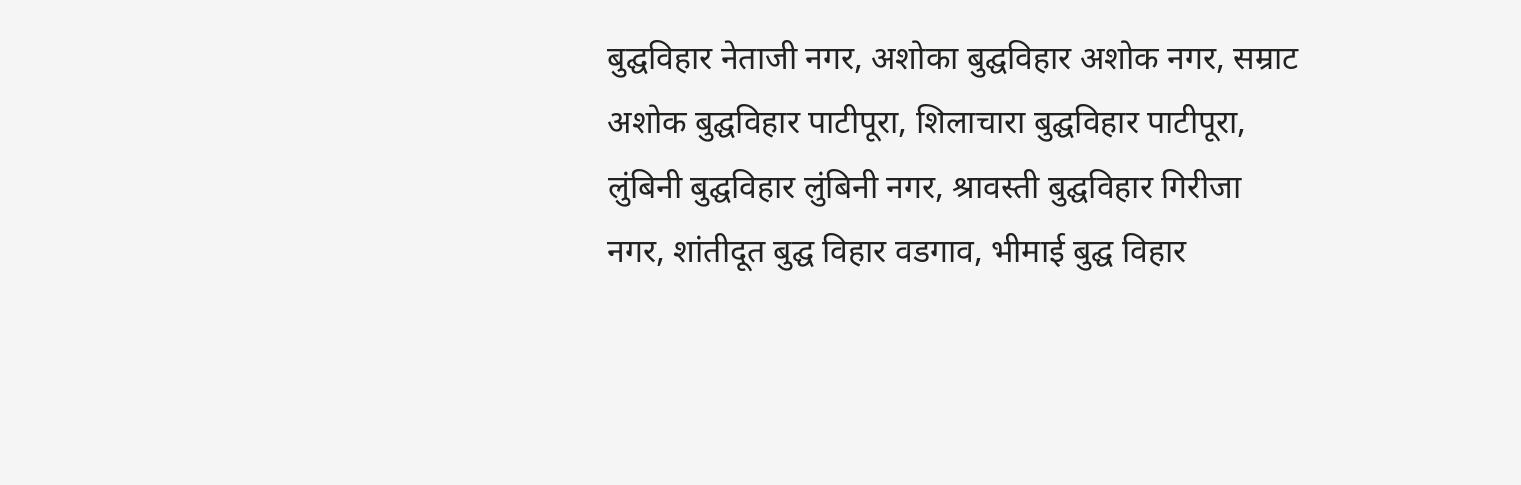बुद्घविहार नेताजी नगर, अशोका बुद्घविहार अशोक नगर, सम्राट अशोक बुद्घविहार पाटीपूरा, शिलाचारा बुद्घविहार पाटीपूरा, लुंबिनी बुद्घविहार लुंबिनी नगर, श्रावस्ती बुद्घविहार गिरीजा नगर, शांतीदूत बुद्घ विहार वडगाव, भीमाई बुद्घ विहार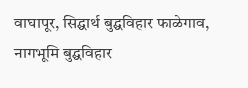वाघापूर, सिद्घार्थ बुद्घविहार फाळेगाव, नागभूमि बुद्घविहार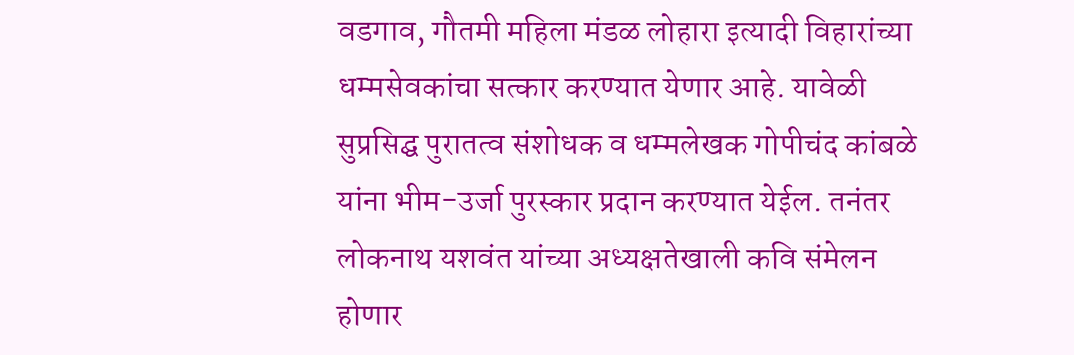वडगाव, गौतमी महिला मंडळ लोहारा इत्यादी विहारांच्या धम्मसेवकांचा सत्कार करण्यात येणार आहे. यावेळी सुप्रसिद्घ पुरातत्व संशोधक व धम्मलेखक गोपीचंद कांबळे यांना भीम-उर्जा पुरस्कार प्रदान करण्यात येईल. तनंतर लोकनाथ यशवंत यांच्या अध्यक्षतेखाली कवि संमेलन होणार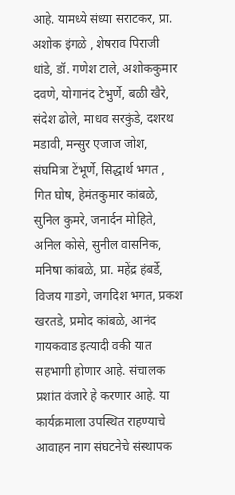आहे. यामध्ये संध्या सराटकर, प्रा. अशोक इंगळे , शेषराव पिराजी धांडे, डॉ. गणेश टाले, अशोककुमार दवणे, योगानंद टेभुर्णे, बळी खैरे, संदेश ढोले, माधव सरकुंडे, दशरथ मडावी, मन्सुर एजाज जोश, संघमित्रा टेंभूर्णे, सिद्धार्थ भगत , गित घोष, हेमंतकुमार कांबळे, सुनिल कुमरे, जनार्दन मोहिते, अनिल कोसे, सुनील वासनिक, मनिषा कांबळे, प्रा. महेंद्र हंबर्डे, विजय गाडगे, जगदिश भगत, प्रकश खरतडे, प्रमोद कांबळे, आनंद गायकवाड इत्यादी वकी यात सहभागी होणार आहे. संचालक प्रशांत वंजारे हे करणार आहे. या कार्यक्रमाला उपस्थित राहण्याचे आवाहन नाग संघटनेचे संस्थापक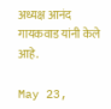अध्यक्ष आनंद गायकवाड यांनी केले आहे.

May 23,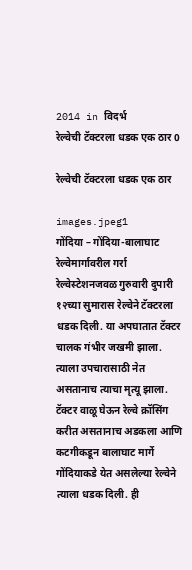2014 in विदर्भ
रेल्वेची टॅक्टरला धडक एक ठार 0

रेल्वेची टॅक्टरला धडक एक ठार

images.jpeg1
गोंदिया – गोंदिया-बालाघाट रेल्वेमार्गावरील गर्रा रेल्वेस्टेशनजवळ गुरुवारी दुपारी १२च्या सुमारास रेल्वेने टॅक्टरला धडक दिली. या अपघातात टॅक्टर चालक गंभीर जखमी झाला. त्याला उपचारासाठी नेत असतानाच त्याचा मृत्यू झाला. टॅक्टर वाळू घेऊन रेल्वे क्रॉसिंग करीत असतानाच अडकला आणि कटगीकडून बालाघाट मार्गे गोंदियाकडे येत असलेल्या रेल्वेने त्याला धडक दिली. ही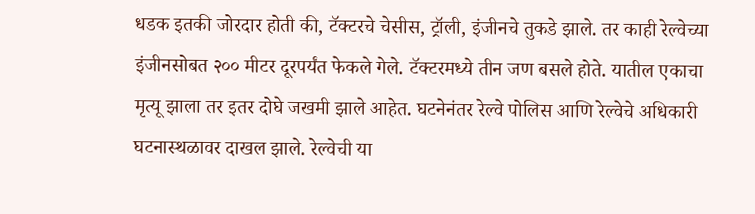धडक इतकी जोरदार होती की, टॅक्टरचे चेसीस, ट्रॉली, इंजीनचे तुकडे झाले. तर काही रेल्वेच्या इंजीनसोबत २०० मीटर दूरपर्यंत फेकले गेले. टॅक्टरमध्ये तीन जण बसले होते. यातील एकाचा मृत्यू झाला तर इतर दोघे जखमी झाले आहेत. घटनेनंतर रेल्वे पोलिस आणि रेल्वेचे अधिकारी घटनास्थळावर दाखल झाले. रेल्वेची या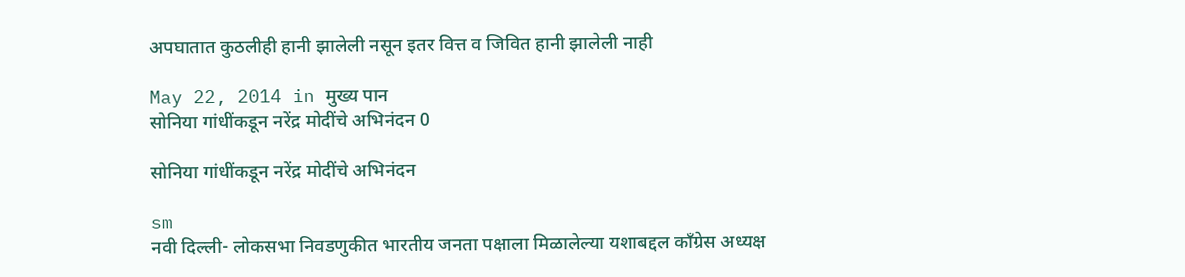अपघातात कुठलीही हानी झालेली नसून इतर वित्त व जिवित हानी झालेली नाही

May 22, 2014 in मुख्य पान
सोनिया गांधींकडून नरेंद्र मोदींचे अभिनंदन 0

सोनिया गांधींकडून नरेंद्र मोदींचे अभिनंदन

sm
नवी दिल्ली- लोकसभा निवडणुकीत भारतीय जनता पक्षाला मिळालेल्या यशाबद्दल काँग्रेस अध्यक्ष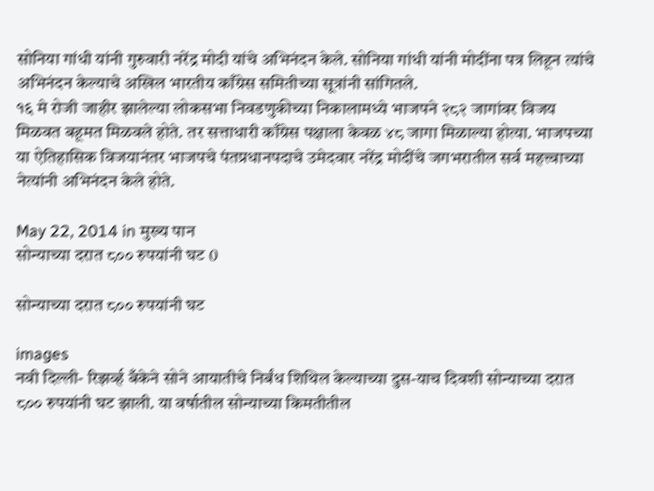सोनिया गांधी यांनी गुरुवारी नरेंद्र मोदी यांचे अभिनंदन केले. सोनिया गांधी यांनी मोदींना पत्र लिहून त्यांचे अभिनंदन केल्याचे अखिल भारतीय काँग्रेस समितीच्या सूत्रांनी सांगितले.
१६ मे रोजी जाहीर झालेल्या लोकसभा निवडणुकीच्या निकालामध्ये भाजपने २८२ जागांवर विजय मिळवत बहूमत मिळवले होते. तर सत्ताधारी काँग्रेस पक्षाला केवळ ४८ जागा मिळाल्या होत्या. भाजपच्या या ऐतिहासिक विजयानंतर भाजपचे पंतप्रधानपदाचे उमेदवार नरेंद्र मोदींचे जगभरातील सर्व महत्त्वाच्या नेत्यांनी अभिनंदन केले होते.

May 22, 2014 in मुख्य पान
सोन्याच्या दरात ८०० रुपयांनी घट 0

सोन्याच्या दरात ८०० रुपयांनी घट

images
नवी दिल्ली- रिझर्व्ह बँकेने सोने आयातीचे निर्बंध शिथिल केल्याच्या दुस-याच दिवशी सोन्याच्या दरात ८०० रुपयांनी घट झाली. या वर्षातील सोन्याच्या किमतीतील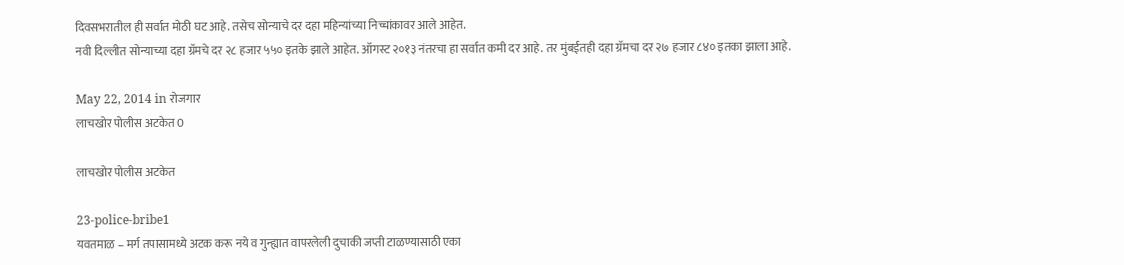दिवसभरातील ही सर्वात मोठी घट आहे. तसेच सोन्याचे दर दहा महिन्यांच्या निच्चांकावर आले आहेत.
नवी दिल्लीत सोन्याच्या दहा ग्रॅमचे दर २८ हजार ५५० इतके झाले आहेत. ऑगस्ट २०१३ नंतरचा हा सर्वात कमी दर आहे. तर मुंबईतही दहा ग्रॅमचा दर २७ हजार ८४० इतका झाला आहे.

May 22, 2014 in रोजगार
लाचखोर पोलीस अटकेत 0

लाचखोर पोलीस अटकेत

23-police-bribe1
यवतमाळ – मर्ग तपासामध्ये अटक करू नये व गुन्ह्यात वापरलेली दुचाकी जप्ती टाळण्यासाठी एका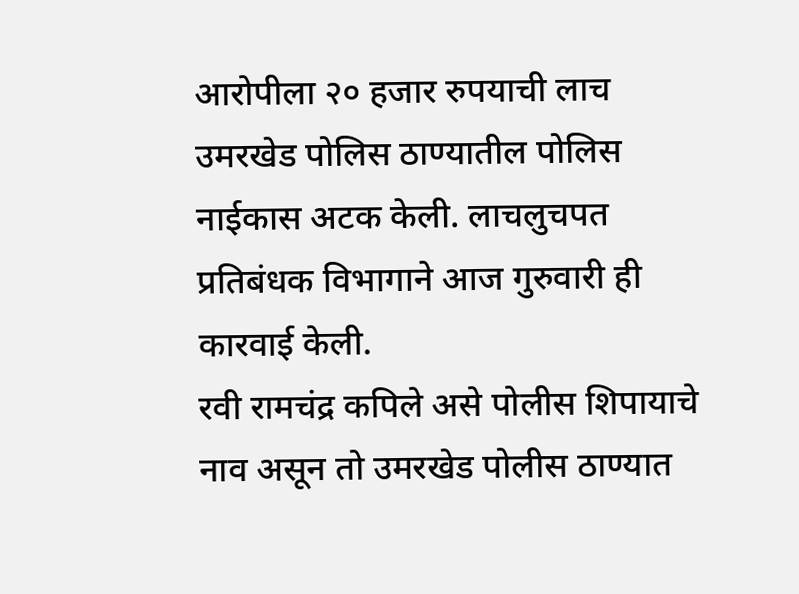आरोपीला २० हजार रुपयाची लाच उमरखेड पोलिस ठाण्यातील पोलिस नाईकास अटक केली. लाचलुचपत प्रतिबंधक विभागाने आज गुरुवारी ही कारवाई केली.
रवी रामचंद्र कपिले असे पोलीस शिपायाचे नाव असून तो उमरखेड पोलीस ठाण्यात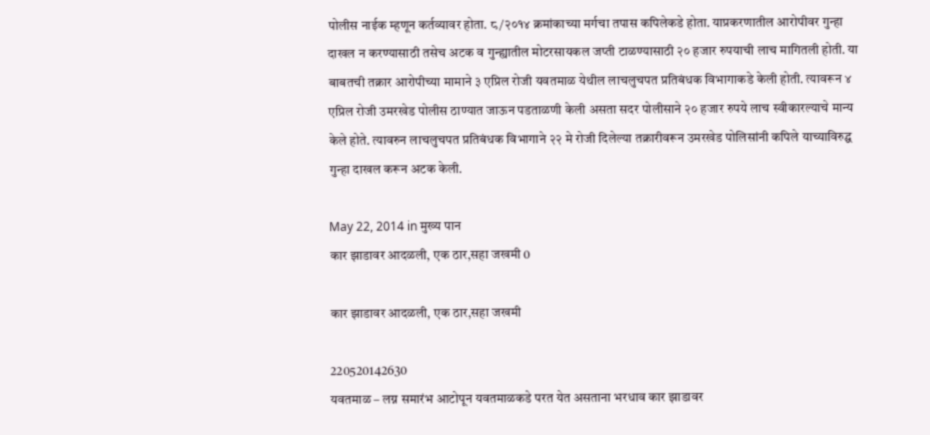पोलीस नाईक म्हणून कर्तव्यावर होता. ८/२०१४ क्रमांकाच्या मर्गचा तपास कपिलेकडे होता. याप्रकरणातील आरोपीवर गुन्हा दाखल न करण्यासाठी तसेच अटक व गुन्ह्यातील मोटरसायकल जप्ती टाळण्यासाठी २० हजार रुपयाची लाच मागितली होती. या बाबतची तक्रार आरोपीच्या मामाने ३ एप्रिल रोजी यवतमाळ येथील लाचलुचपत प्रतिबंधक विभागाकडे केली होती. त्यावरून ४ एप्रिल रोजी उमरखेड पोलीस ठाण्यात जाऊन पडताळणी केली असता सदर पोलीसाने २० हजार रुपये लाच स्वीकारल्याचे मान्य केले होते. त्यावरुन लाचलुचपत प्रतिबंधक विभागाने २२ मे रोजी दिलेल्या तक्रारीवरून उमरखेड पोलिसांनी कपिले याच्याविरुद्घ गुन्हा दाखल करून अटक केली.

May 22, 2014 in मुख्य पान
कार झाडावर आदळली, एक ठार,सहा जखमी 0

कार झाडावर आदळली, एक ठार,सहा जखमी

220520142630
यवतमाळ – लग्न समारंभ आटोपून यवतमाळकडे परत येत असताना भरधाव कार झाडावर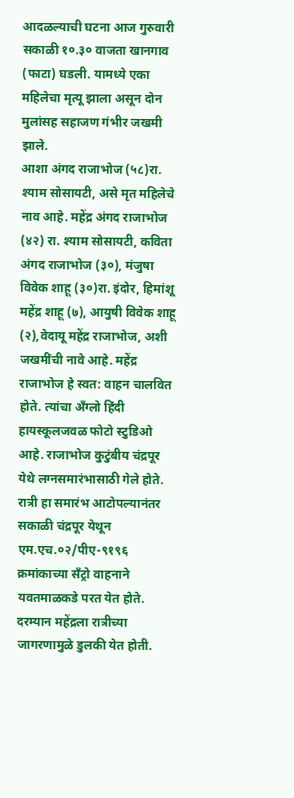आदळल्याची घटना आज गुरुवारी सकाळी १०.३० वाजता खानगाव (फाटा) घडली. यामध्ये एका महिलेचा मृत्यू झाला असून दोन मुलांसह सहाजण गंभीर जखमी झाले.
आशा अंगद राजाभोज (५८)रा. श्याम सोसायटी, असे मृत महिलेचे नाव आहे. महेंद्र अंगद राजाभोज (४२) रा. श्याम सोसायटी, कविता अंगद राजाभोज (३०), मंजुषा विवेक शाहू (३०)रा. इंदोर, हिमांशू महेंद्र शाहू (७), आयुषी विवेक शाहू (२),वेदायू महेंद्र राजाभोज, अशी जखमींची नावे आहे. महेंद्र राजाभोज हे स्वत: वाहन चालवित होते. त्यांचा अँग्लो हिंदी हायस्कूलजवळ फोटो स्टुडिओ आहे. राजाभोज कुटुंबीय चंद्रपूर येथे लग्नसमारंभासाठी गेले होते. रात्री हा समारंभ आटोपल्यानंतर सकाळी चंद्रपूर येथून एम.एच.०२/पीए-९१९६ क्रमांकाच्या सँट्रो वाहनाने यवतमाळकडे परत येत होते. दरम्यान महेंद्रला रात्रीच्या जागरणामुळे डुलकी येत होती.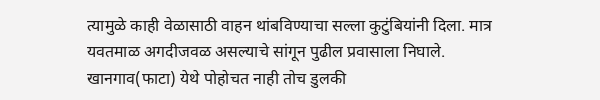त्यामुळे काही वेळासाठी वाहन थांबविण्याचा सल्ला कुटुंबियांनी दिला. मात्र यवतमाळ अगदीजवळ असल्याचे सांगून पुढील प्रवासाला निघाले. खानगाव(फाटा) येथे पोहोचत नाही तोच डुलकी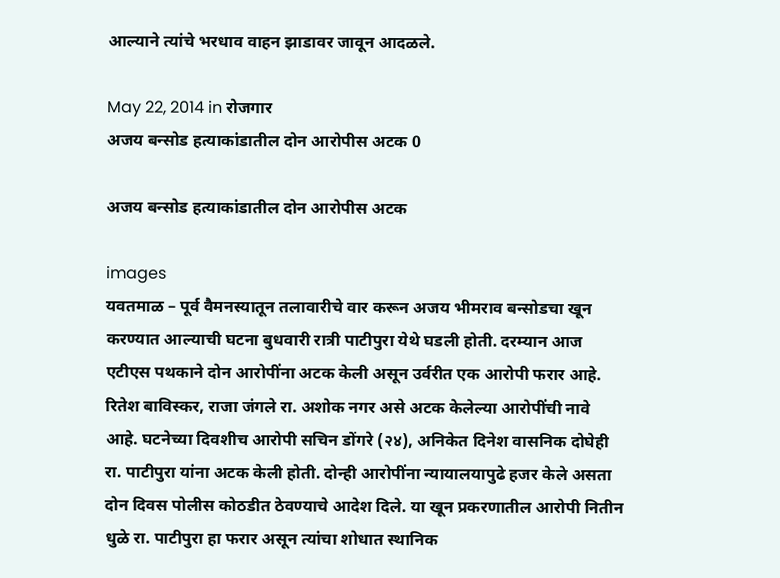आल्याने त्यांचे भरधाव वाहन झाडावर जावून आदळले.

May 22, 2014 in रोजगार
अजय बन्सोड हत्याकांडातील दोन आरोपीस अटक 0

अजय बन्सोड हत्याकांडातील दोन आरोपीस अटक

images
यवतमाळ – पूर्व वैमनस्यातून तलावारीचे वार करून अजय भीमराव बन्सोडचा खून करण्यात आल्याची घटना बुधवारी रात्री पाटीपुरा येथे घडली होती. दरम्यान आज एटीएस पथकाने दोन आरोपींना अटक केली असून उर्वरीत एक आरोपी फरार आहे.
रितेश बाविस्कर, राजा जंगले रा. अशोक नगर असे अटक केलेल्या आरोपींची नावे आहे. घटनेच्या दिवशीच आरोपी सचिन डोंगरे (२४), अनिकेत दिनेश वासनिक दोघेही रा. पाटीपुरा यांना अटक केली होती. दोन्ही आरोपींना न्यायालयापुढे हजर केले असता दोन दिवस पोलीस कोठडीत ठेवण्याचे आदेश दिले. या खून प्रकरणातील आरोपी नितीन धुळे रा. पाटीपुरा हा फरार असून त्यांचा शोधात स्थानिक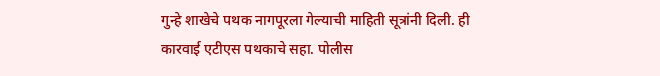गुन्हे शाखेचे पथक नागपूरला गेल्याची माहिती सूत्रांनी दिली. ही कारवाई एटीएस पथकाचे सहा. पोलीस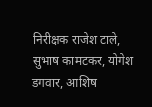निरीक्षक राजेश टाले, सुभाष कामटकर, योगेश डगवार, आशिष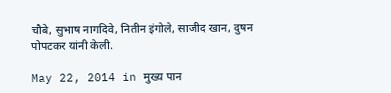चौबे, सुभाष नागदिवे, नितीन इंगोले, साजीद खान, दुषन पोपटकर यांनी केली.

May 22, 2014 in मुख्य पान